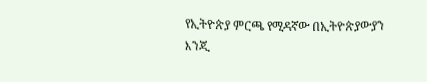የኢትዮጵያ ምርጫ የሚዳኛው በኢትዮጵያውያን እንጂ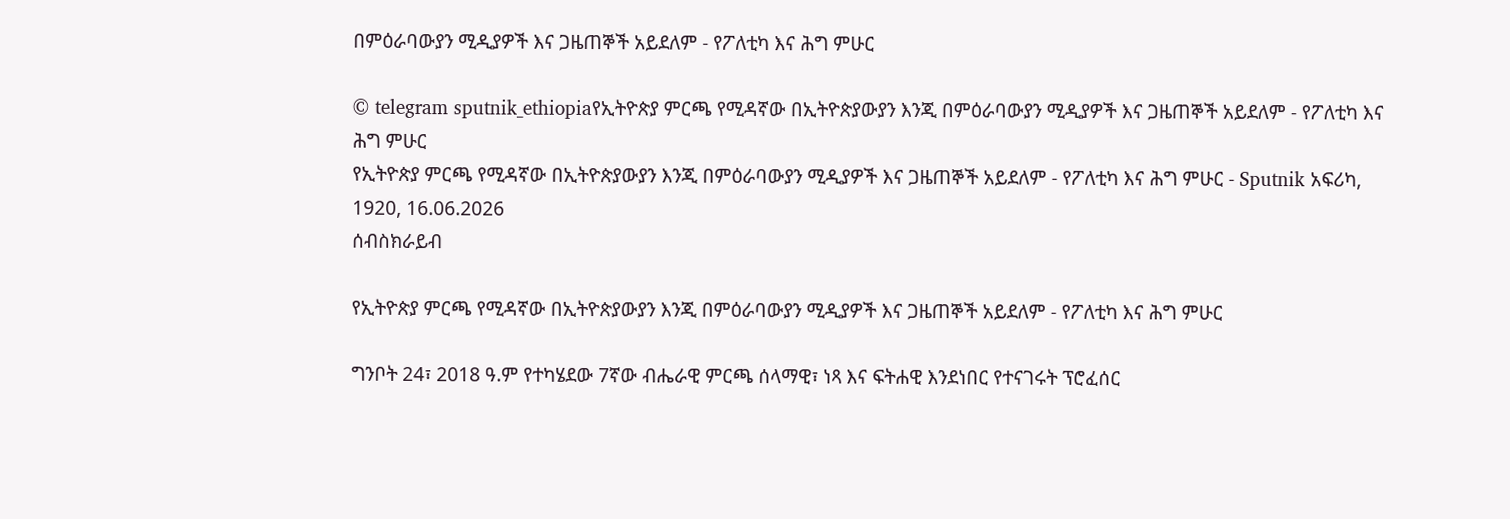በምዕራባውያን ሚዲያዎች እና ጋዜጠኞች አይደለም - የፖለቲካ እና ሕግ ምሁር

© telegram sputnik_ethiopiaየኢትዮጵያ ምርጫ የሚዳኛው በኢትዮጵያውያን እንጂ በምዕራባውያን ሚዲያዎች እና ጋዜጠኞች አይደለም - የፖለቲካ እና ሕግ ምሁር
የኢትዮጵያ ምርጫ የሚዳኛው በኢትዮጵያውያን እንጂ በምዕራባውያን ሚዲያዎች እና ጋዜጠኞች አይደለም - የፖለቲካ እና ሕግ ምሁር - Sputnik አፍሪካ, 1920, 16.06.2026
ሰብስክራይብ

የኢትዮጵያ ምርጫ የሚዳኛው በኢትዮጵያውያን እንጂ በምዕራባውያን ሚዲያዎች እና ጋዜጠኞች አይደለም - የፖለቲካ እና ሕግ ምሁር

ግንቦት 24፣ 2018 ዓ.ም የተካሄደው 7ኛው ብሔራዊ ምርጫ ሰላማዊ፣ ነጻ እና ፍትሐዊ እንደነበር የተናገሩት ፕሮፈሰር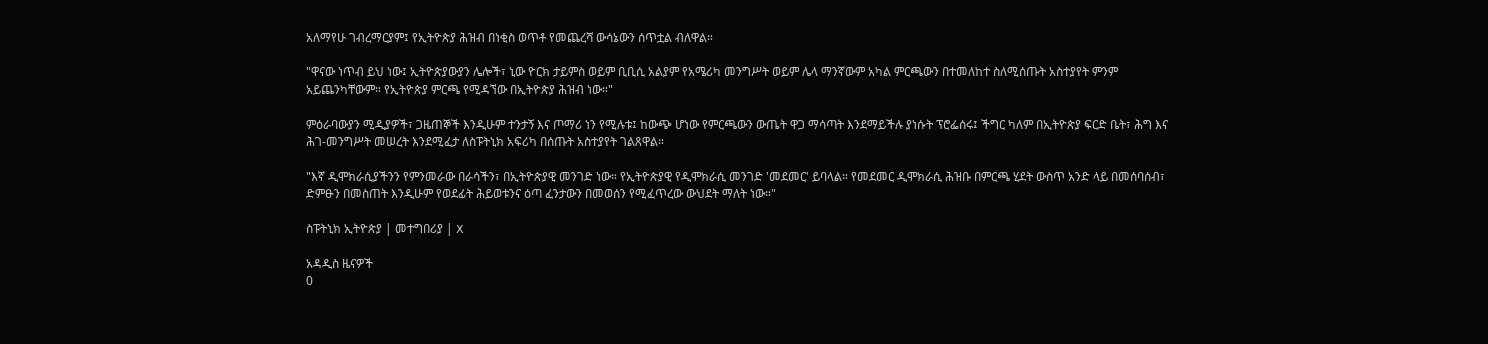አለማየሁ ገብረማርያም፤ የኢትዮጵያ ሕዝብ በነቂስ ወጥቶ የመጨረሻ ውሳኔውን ሰጥቷል ብለዋል።

"ዋናው ነጥብ ይህ ነው፤ ኢትዮጵያውያን ሌሎች፣ ኒው ዮርክ ታይምስ ወይም ቢቢሲ አልያም የአሜሪካ መንግሥት ወይም ሌላ ማንኛውም አካል ምርጫውን በተመለከተ ስለሚሰጡት አስተያየት ምንም አይጨንካቸውም። የኢትዮጵያ ምርጫ የሚዳኘው በኢትዮጵያ ሕዝብ ነው።"

ምዕራባውያን ሚዲያዎች፣ ጋዜጠኞች እንዲሁም ተንታኝ እና ጦማሪ ነን የሚሉቱ፤ ከውጭ ሆነው የምርጫውን ውጤት ዋጋ ማሳጣት እንደማይችሉ ያነሱት ፕሮፌሰሩ፤ ችግር ካለም በኢትዮጵያ ፍርድ ቤት፣ ሕግ እና ሕገ-መንግሥት መሠረት እንደሚፈታ ለስፑትኒክ አፍሪካ በሰጡት አስተያየት ገልጸዋል።

"እኛ ዲሞክራሲያችንን የምንመራው በራሳችን፣ በኢትዮጵያዊ መንገድ ነው። የኢትዮጵያዊ የዲሞክራሲ መንገድ 'መደመር' ይባላል። የመደመር ዲሞክራሲ ሕዝቡ በምርጫ ሂደት ውስጥ አንድ ላይ በመሰባሰብ፣ ድምፁን በመስጠት እንዲሁም የወደፊት ሕይወቱንና ዕጣ ፈንታውን በመወሰን የሚፈጥረው ውህደት ማለት ነው።"

ስፑትኒክ ኢትዮጵያ | መተግበሪያ | X

አዳዲስ ዜናዎች
0